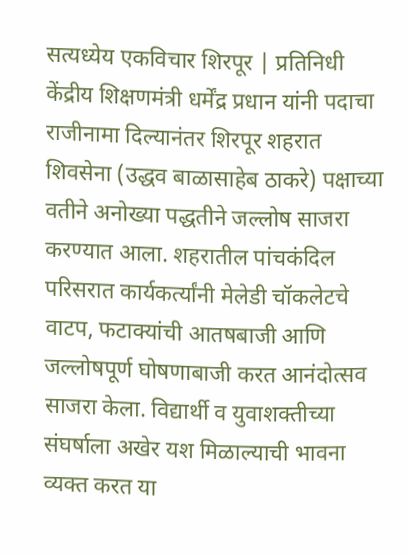सत्यध्येय एकविचार शिरपूर | प्रतिनिधी
केंद्रीय शिक्षणमंत्री धर्मेंद्र प्रधान यांनी पदाचा राजीनामा दिल्यानंतर शिरपूर शहरात शिवसेना (उद्धव बाळासाहेब ठाकरे) पक्षाच्या वतीने अनोख्या पद्धतीने जल्लोष साजरा करण्यात आला. शहरातील पांचकंदिल परिसरात कार्यकर्त्यांनी मेलेडी चॉकलेटचे वाटप, फटाक्यांची आतषबाजी आणि जल्लोषपूर्ण घोषणाबाजी करत आनंदोत्सव साजरा केला. विद्यार्थी व युवाशक्तीच्या संघर्षाला अखेर यश मिळाल्याची भावना व्यक्त करत या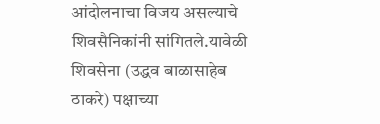आंदोलनाचा विजय असल्याचे शिवसैनिकांनी सांगितले.यावेळी शिवसेना (उद्धव बाळासाहेब ठाकरे) पक्षाच्या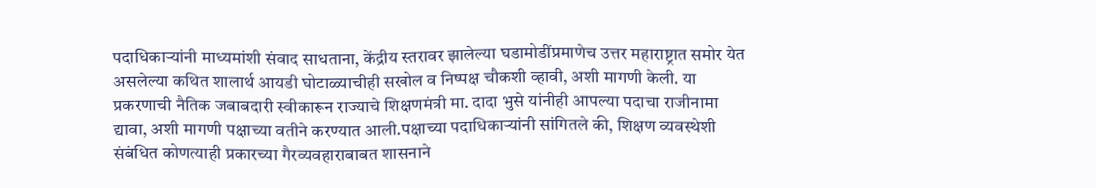पदाधिकाऱ्यांनी माध्यमांशी संवाद साधताना, केंद्रीय स्तरावर झालेल्या घडामोडींप्रमाणेच उत्तर महाराष्ट्रात समोर येत असलेल्या कथित शालार्थ आयडी घोटाळ्याचीही सखोल व निष्पक्ष चौकशी व्हावी, अशी मागणी केली. या प्रकरणाची नैतिक जबाबदारी स्वीकारून राज्याचे शिक्षणमंत्री मा. दादा भुसे यांनीही आपल्या पदाचा राजीनामा द्यावा, अशी मागणी पक्षाच्या वतीने करण्यात आली.पक्षाच्या पदाधिकाऱ्यांनी सांगितले की, शिक्षण व्यवस्थेशी संबंधित कोणत्याही प्रकारच्या गैरव्यवहाराबाबत शासनाने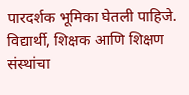पारदर्शक भूमिका घेतली पाहिजे. विद्यार्थी, शिक्षक आणि शिक्षण संस्थांचा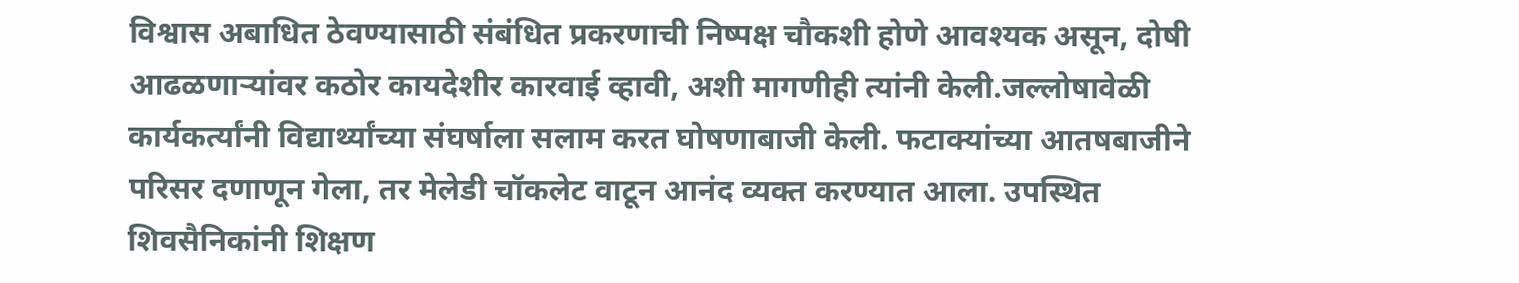विश्वास अबाधित ठेवण्यासाठी संबंधित प्रकरणाची निष्पक्ष चौकशी होणे आवश्यक असून, दोषी आढळणाऱ्यांवर कठोर कायदेशीर कारवाई व्हावी, अशी मागणीही त्यांनी केली.जल्लोषावेळी कार्यकर्त्यांनी विद्यार्थ्यांच्या संघर्षाला सलाम करत घोषणाबाजी केली. फटाक्यांच्या आतषबाजीने परिसर दणाणून गेला, तर मेलेडी चॉकलेट वाटून आनंद व्यक्त करण्यात आला. उपस्थित शिवसैनिकांनी शिक्षण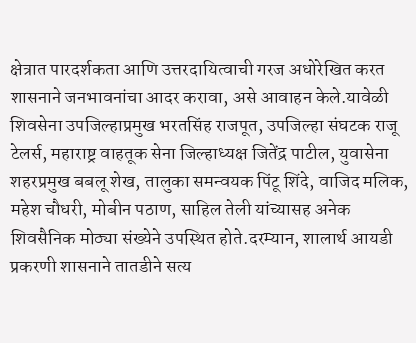क्षेत्रात पारदर्शकता आणि उत्तरदायित्वाची गरज अधोरेखित करत शासनाने जनभावनांचा आदर करावा, असे आवाहन केले.यावेळी शिवसेना उपजिल्हाप्रमुख भरतसिंह राजपूत, उपजिल्हा संघटक राजू टेलर्स, महाराष्ट्र वाहतूक सेना जिल्हाध्यक्ष जितेंद्र पाटील, युवासेना शहरप्रमुख बबलू शेख, तालुका समन्वयक पिंटू शिंदे, वाजिद मलिक, महेश चौधरी, मोबीन पठाण, साहिल तेली यांच्यासह अनेक शिवसैनिक मोठ्या संख्येने उपस्थित होते.दरम्यान, शालार्थ आयडी प्रकरणी शासनाने तातडीने सत्य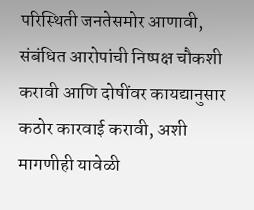परिस्थिती जनतेसमोर आणावी, संबंधित आरोपांची निष्पक्ष चौकशी करावी आणि दोषींवर कायद्यानुसार कठोर कारवाई करावी, अशी मागणीही यावेळी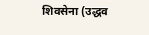शिवसेना (उद्धव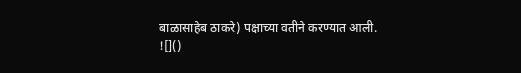बाळासाहेब ठाकरे) पक्षाच्या वतीने करण्यात आली.
![]()